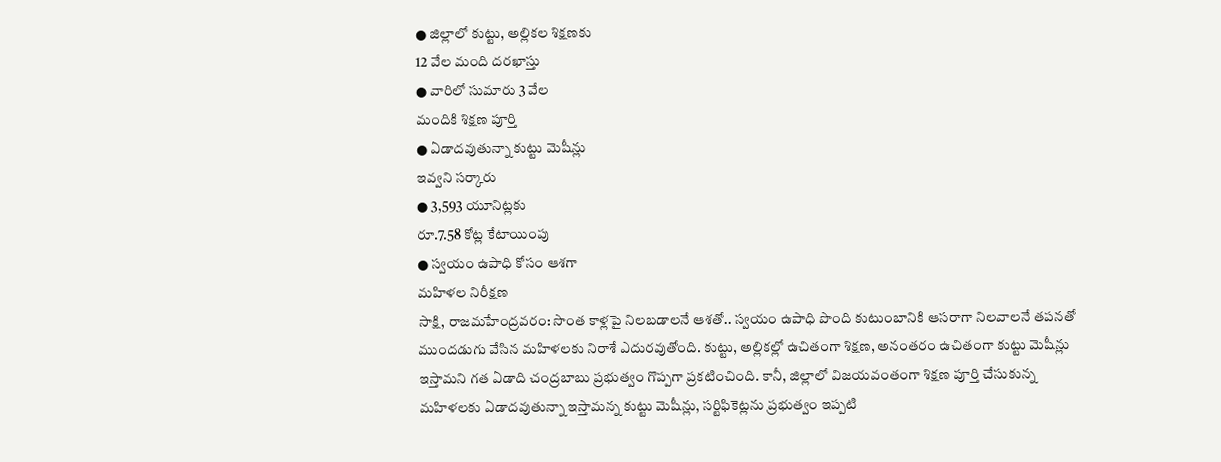● జిల్లాలో కుట్టు, అల్లికల శిక్షణకు
12 వేల మంది దరఖాస్తు
● వారిలో సుమారు 3 వేల
మందికి శిక్షణ పూర్తి
● ఏడాదవుతున్నా కుట్టు మెషీన్లు
ఇవ్వని సర్కారు
● 3,593 యూనిట్లకు
రూ.7.58 కోట్ల కేటాయింపు
● స్వయం ఉపాధి కోసం ఆశగా
మహిళల నిరీక్షణ
సాక్షి, రాజమహేంద్రవరం: సొంత కాళ్లపై నిలబడాలనే ఆశతో.. స్వయం ఉపాధి పొంది కుటుంబానికి ఆసరాగా నిలవాలనే తపనతో ముందడుగు వేసిన మహిళలకు నిరాశే ఎదురవుతోంది. కుట్టు, అల్లికల్లో ఉచితంగా శిక్షణ, అనంతరం ఉచితంగా కుట్టు మెషీన్లు ఇస్తామని గత ఏడాది చంద్రబాబు ప్రభుత్వం గొప్పగా ప్రకటించింది. కానీ, జిల్లాలో విజయవంతంగా శిక్షణ పూర్తి చేసుకున్న మహిళలకు ఏడాదవుతున్నా ఇస్తామన్న కుట్టు మెషీన్లు, సర్టిఫికెట్లను ప్రభుత్వం ఇప్పటి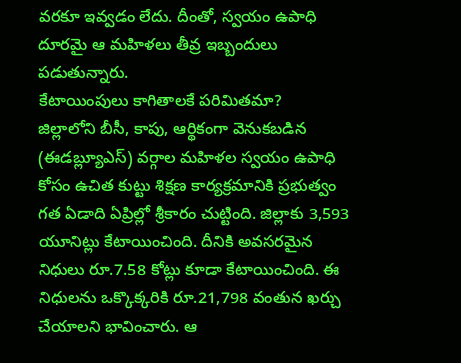వరకూ ఇవ్వడం లేదు. దీంతో, స్వయం ఉపాధి దూరమై ఆ మహిళలు తీవ్ర ఇబ్బందులు పడుతున్నారు.
కేటాయింపులు కాగితాలకే పరిమితమా?
జిల్లాలోని బీసీ, కాపు, ఆర్థికంగా వెనుకబడిన (ఈడబ్ల్యూఎస్) వర్గాల మహిళల స్వయం ఉపాధి కోసం ఉచిత కుట్టు శిక్షణ కార్యక్రమానికి ప్రభుత్వం గత ఏడాది ఏప్రిల్లో శ్రీకారం చుట్టింది. జిల్లాకు 3,593 యూనిట్లు కేటాయించింది. దీనికి అవసరమైన నిధులు రూ.7.58 కోట్లు కూడా కేటాయించింది. ఈ నిధులను ఒక్కొక్కరికి రూ.21,798 వంతున ఖర్చు చేయాలని భావించారు. ఆ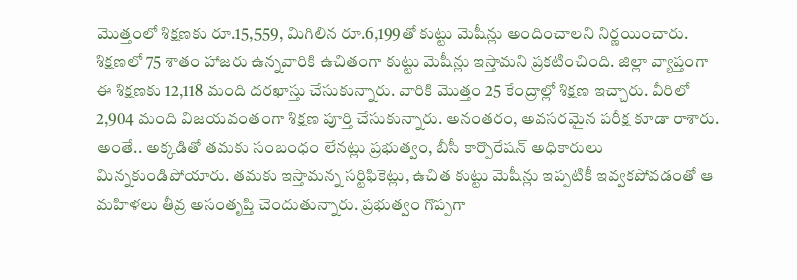మొత్తంలో శిక్షణకు రూ.15,559, మిగిలిన రూ.6,199తో కుట్టు మెషీన్లు అందించాలని నిర్ణయించారు. శిక్షణలో 75 శాతం హాజరు ఉన్నవారికి ఉచితంగా కుట్టు మెషీన్లు ఇస్తామని ప్రకటించింది. జిల్లా వ్యాప్తంగా ఈ శిక్షణకు 12,118 మంది దరఖాస్తు చేసుకున్నారు. వారికి మొత్తం 25 కేంద్రాల్లో శిక్షణ ఇచ్చారు. వీరిలో 2,904 మంది విజయవంతంగా శిక్షణ పూర్తి చేసుకున్నారు. అనంతరం, అవసరమైన పరీక్ష కూడా రాశారు. అంతే.. అక్కడితో తమకు సంబంధం లేనట్లు ప్రభుత్వం, బీసీ కార్పొరేషన్ అధికారులు మిన్నకుండిపోయారు. తమకు ఇస్తామన్న సర్టిఫికెట్లు, ఉచిత కుట్టు మెషీన్లు ఇప్పటికీ ఇవ్వకపోవడంతో ఆ మహిళలు తీవ్ర అసంతృప్తి చెందుతున్నారు. ప్రభుత్వం గొప్పగా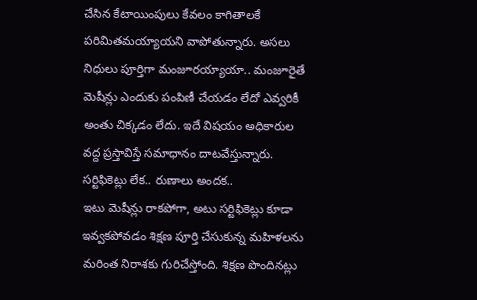చేసిన కేటాయింపులు కేవలం కాగితాలకే పరిమితమయ్యాయని వాపోతున్నారు. అసలు నిధులు పూర్తిగా మంజూరయ్యాయా.. మంజూరైతే మెషీన్లు ఎందుకు పంపిణీ చేయడం లేదో ఎవ్వరికీ అంతు చిక్కడం లేదు. ఇదే విషయం అధికారుల వద్ద ప్రస్తావిస్తే సమాధానం దాటవేస్తున్నారు.
సర్టిఫికెట్లు లేక.. రుణాలు అందక..
ఇటు మెషీన్లు రాకపోగా, అటు సర్టిఫికెట్లు కూడా ఇవ్వకపోవడం శిక్షణ పూర్తి చేసుకున్న మహిళలను మరింత నిరాశకు గురిచేస్తోంది. శిక్షణ పొందినట్లు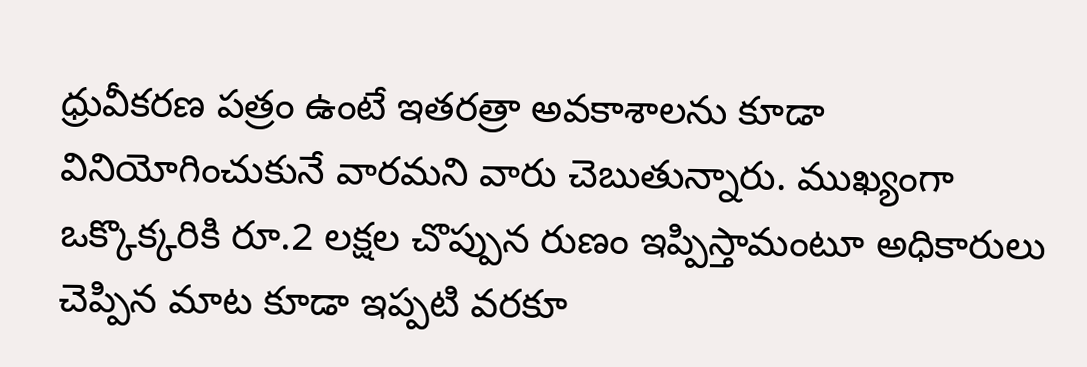ధ్రువీకరణ పత్రం ఉంటే ఇతరత్రా అవకాశాలను కూడా వినియోగించుకునే వారమని వారు చెబుతున్నారు. ముఖ్యంగా ఒక్కొక్కరికి రూ.2 లక్షల చొప్పున రుణం ఇప్పిస్తామంటూ అధికారులు చెప్పిన మాట కూడా ఇప్పటి వరకూ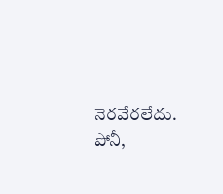నెరవేరలేదు. పోనీ,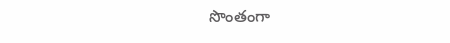సొంతంగా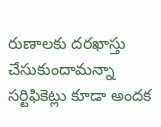రుణాలకు దరఖాస్తు చేసుకుందామన్నా సర్టిఫికెట్లు కూడా అందక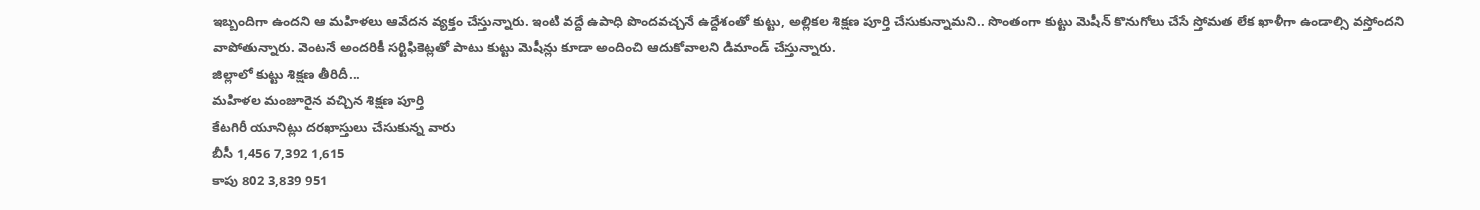ఇబ్బందిగా ఉందని ఆ మహిళలు ఆవేదన వ్యక్తం చేస్తున్నారు. ఇంటి వద్దే ఉపాధి పొందవచ్చనే ఉద్దేశంతో కుట్టు, అల్లికల శిక్షణ పూర్తి చేసుకున్నామని.. సొంతంగా కుట్టు మెషీన్ కొనుగోలు చేసే స్తోమత లేక ఖాళీగా ఉండాల్సి వస్తోందని వాపోతున్నారు. వెంటనే అందరికీ సర్టిఫికెట్లతో పాటు కుట్టు మెషీన్లు కూడా అందించి ఆదుకోవాలని డిమాండ్ చేస్తున్నారు.
జిల్లాలో కుట్టు శిక్షణ తీరిదీ...
మహిళల మంజూరైన వచ్చిన శిక్షణ పూర్తి
కేటగిరీ యూనిట్లు దరఖాస్తులు చేసుకున్న వారు
బీసీ 1,456 7,392 1,615
కాపు 802 3,839 951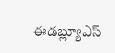ఈడబ్ల్యూఎస్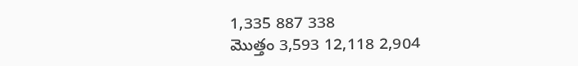1,335 887 338
మొత్తం 3,593 12,118 2,904